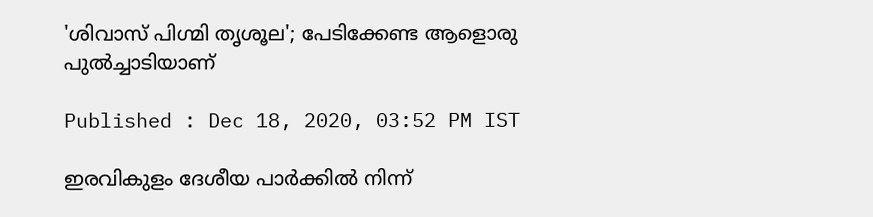'ശിവാസ് പിഗ്മി തൃശൂല'; പേടിക്കേണ്ട ആളൊരു പുല്‍ച്ചാടിയാണ്

Published : Dec 18, 2020, 03:52 PM IST

ഇരവികുളം ദേശീയ പാര്‍ക്കില്‍ നിന്ന്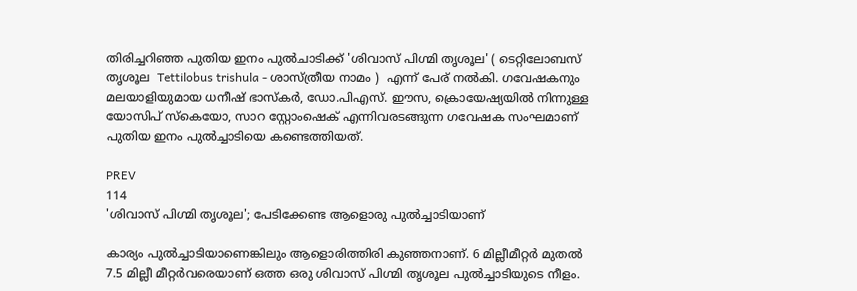തിരിച്ചറിഞ്ഞ പുതിയ ഇനം പുല്‍ചാടിക്ക് 'ശിവാസ് പിഗ്മി തൃശൂല' ( ടെറ്റിലോബസ് തൃശൂല  Tettilobus trishula - ശാസ്ത്രീയ നാമം )  എന്ന് പേര് നല്‍കി. ഗവേഷകനും മലയാളിയുമായ ധനീഷ് ഭാസ്കര്‍, ഡോ.പിഎസ്. ഈസ, ക്രൊയേഷ്യയില്‍ നിന്നുള്ള യോസിപ് സ്കെയോ, സാറ സ്റ്റോംഷെക് എന്നിവരടങ്ങുന്ന ഗവേഷക സംഘമാണ് പുതിയ ഇനം പുല്‍ച്ചാടിയെ കണ്ടെത്തിയത്.

PREV
114
'ശിവാസ് പിഗ്മി തൃശൂല'; പേടിക്കേണ്ട ആളൊരു പുല്‍ച്ചാടിയാണ്

കാര്യം പുല്‍ച്ചാടിയാണെങ്കിലും ആളൊരിത്തിരി കുഞ്ഞനാണ്. 6 മില്ലീമീറ്റര്‍ മുതല്‍ 7.5 മില്ലീ മീറ്റര്‍വരെയാണ് ഒത്ത ഒരു ശിവാസ് പിഗ്മി തൃശൂല പുല്‍ച്ചാടിയുടെ നീളം.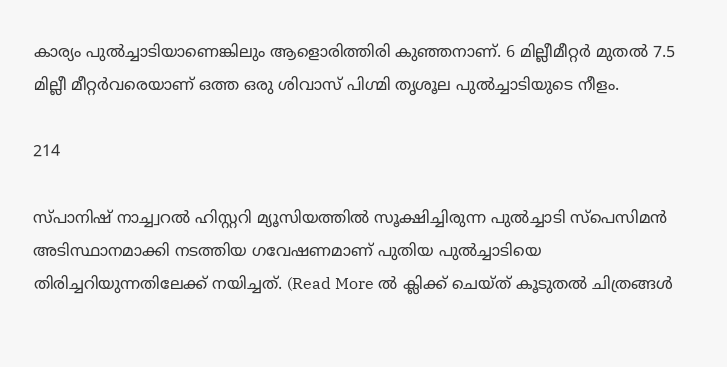കാര്യം പുല്‍ച്ചാടിയാണെങ്കിലും ആളൊരിത്തിരി കുഞ്ഞനാണ്. 6 മില്ലീമീറ്റര്‍ മുതല്‍ 7.5 മില്ലീ മീറ്റര്‍വരെയാണ് ഒത്ത ഒരു ശിവാസ് പിഗ്മി തൃശൂല പുല്‍ച്ചാടിയുടെ നീളം.

214

സ്പാനിഷ് നാച്ച്വറല്‍ ഹിസ്റ്ററി മ്യൂസിയത്തില്‍ സൂക്ഷിച്ചിരുന്ന പുല്‍ച്ചാടി സ്പെസിമന്‍ അടിസ്ഥാനമാക്കി നടത്തിയ ഗവേഷണമാണ് പുതിയ പുല്‍ച്ചാടിയെ തിരിച്ചറിയുന്നതിലേക്ക് നയിച്ചത്. (Read More ല്‍ ക്ലിക്ക് ചെയ്ത് കൂടുതല്‍ ചിത്രങ്ങള്‍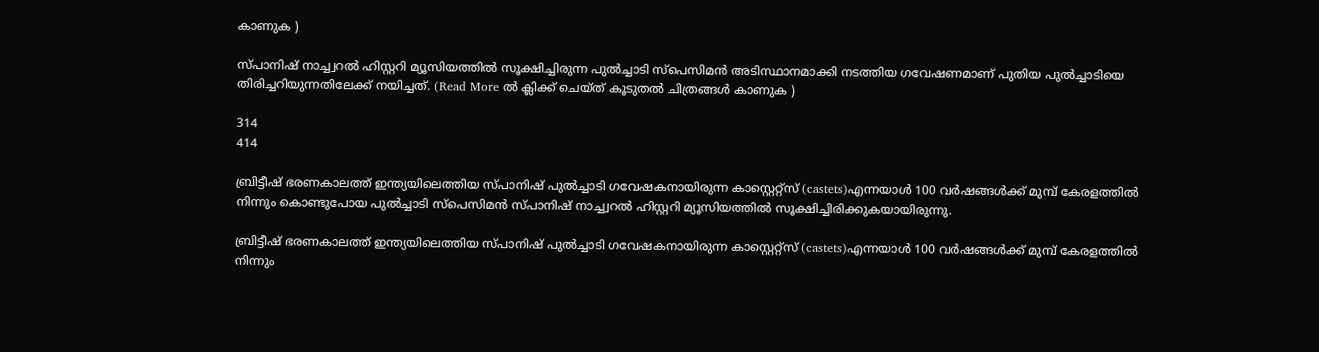കാണുക )

സ്പാനിഷ് നാച്ച്വറല്‍ ഹിസ്റ്ററി മ്യൂസിയത്തില്‍ സൂക്ഷിച്ചിരുന്ന പുല്‍ച്ചാടി സ്പെസിമന്‍ അടിസ്ഥാനമാക്കി നടത്തിയ ഗവേഷണമാണ് പുതിയ പുല്‍ച്ചാടിയെ തിരിച്ചറിയുന്നതിലേക്ക് നയിച്ചത്. (Read More ല്‍ ക്ലിക്ക് ചെയ്ത് കൂടുതല്‍ ചിത്രങ്ങള്‍ കാണുക )

314
414

ബ്രിട്ടീഷ് ഭരണകാലത്ത് ഇന്ത്യയിലെത്തിയ സ്പാനിഷ് പുല്‍ച്ചാടി ഗവേഷകനായിരുന്ന കാസ്റ്റെറ്റ്സ് (castets)എന്നയാള്‍ 100 വര്‍ഷങ്ങള്‍ക്ക് മുമ്പ് കേരളത്തില്‍ നിന്നും കൊണ്ടുപോയ പുല്‍ച്ചാടി സ്പെസിമന്‍ സ്പാനിഷ് നാച്ച്വറല്‍ ഹിസ്റ്ററി മ്യൂസിയത്തില്‍ സൂക്ഷിച്ചിരിക്കുകയായിരുന്നു.

ബ്രിട്ടീഷ് ഭരണകാലത്ത് ഇന്ത്യയിലെത്തിയ സ്പാനിഷ് പുല്‍ച്ചാടി ഗവേഷകനായിരുന്ന കാസ്റ്റെറ്റ്സ് (castets)എന്നയാള്‍ 100 വര്‍ഷങ്ങള്‍ക്ക് മുമ്പ് കേരളത്തില്‍ നിന്നും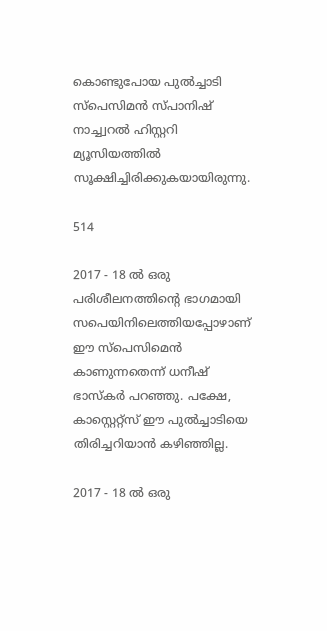കൊണ്ടുപോയ പുല്‍ച്ചാടി സ്പെസിമന്‍ സ്പാനിഷ് നാച്ച്വറല്‍ ഹിസ്റ്ററി മ്യൂസിയത്തില്‍ സൂക്ഷിച്ചിരിക്കുകയായിരുന്നു.

514

2017 - 18 ല്‍ ഒരു പരിശീലനത്തിന്‍റെ ഭാഗമായി സപെയിനിലെത്തിയപ്പോഴാണ് ഈ സ്പെസിമെന്‍ കാണുന്നതെന്ന് ധനീഷ് ഭാസ്കര്‍ പറഞ്ഞു. പക്ഷേ, കാസ്റ്റെറ്റ്സ് ഈ പുല്‍ച്ചാടിയെ തിരിച്ചറിയാന്‍ കഴിഞ്ഞില്ല.

2017 - 18 ല്‍ ഒരു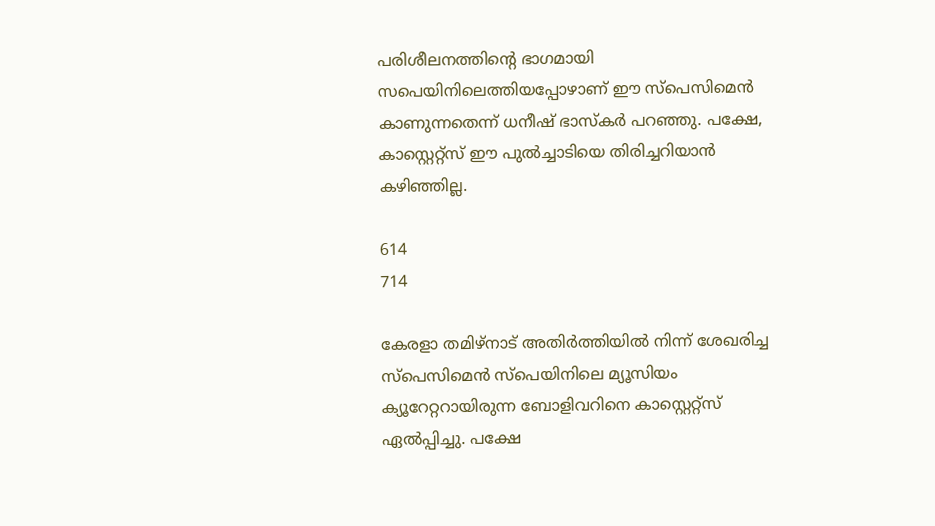പരിശീലനത്തിന്‍റെ ഭാഗമായി സപെയിനിലെത്തിയപ്പോഴാണ് ഈ സ്പെസിമെന്‍ കാണുന്നതെന്ന് ധനീഷ് ഭാസ്കര്‍ പറഞ്ഞു. പക്ഷേ, കാസ്റ്റെറ്റ്സ് ഈ പുല്‍ച്ചാടിയെ തിരിച്ചറിയാന്‍ കഴിഞ്ഞില്ല.

614
714

കേരളാ തമിഴ്നാട് അതിര്‍ത്തിയില്‍ നിന്ന് ശേഖരിച്ച സ്പെസിമെന്‍ സ്പെയിനിലെ മ്യൂസിയം ക്യൂറേറ്ററായിരുന്ന ബോളിവറിനെ കാസ്റ്റെറ്റ്സ് ഏല്‍പ്പിച്ചു. പക്ഷേ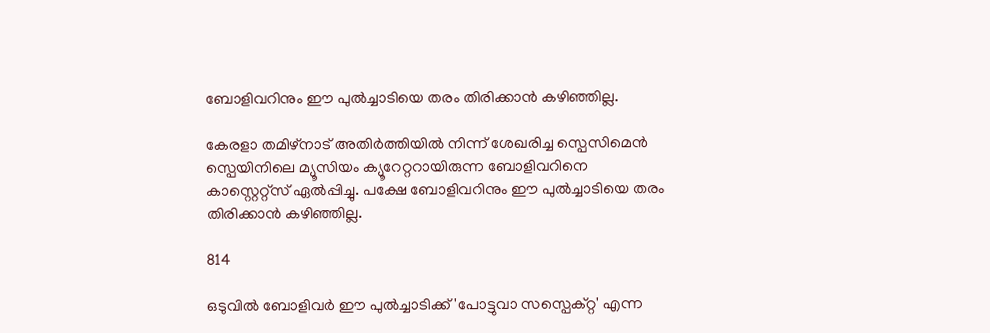ബോളിവറിനും ഈ പുല്‍ച്ചാടിയെ തരം തിരിക്കാന്‍ കഴിഞ്ഞില്ല.

കേരളാ തമിഴ്നാട് അതിര്‍ത്തിയില്‍ നിന്ന് ശേഖരിച്ച സ്പെസിമെന്‍ സ്പെയിനിലെ മ്യൂസിയം ക്യൂറേറ്ററായിരുന്ന ബോളിവറിനെ കാസ്റ്റെറ്റ്സ് ഏല്‍പ്പിച്ചു. പക്ഷേ ബോളിവറിനും ഈ പുല്‍ച്ചാടിയെ തരം തിരിക്കാന്‍ കഴിഞ്ഞില്ല.

814

ഒടുവില്‍ ബോളിവര്‍ ഈ പുല്‍ച്ചാടിക്ക് 'പോട്ടുവാ സസ്പെക്റ്റ' എന്ന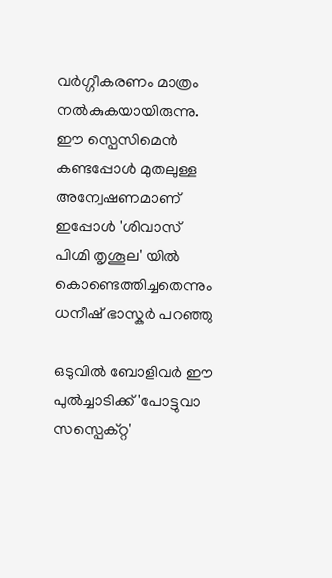വര്‍‌ഗ്ഗീകരണം മാത്രം നല്‍കുകയായിരുന്നു. ഈ സ്പെസിമെന്‍ കണ്ടപ്പോള്‍ മുതലുള്ള അന്വേഷണമാണ് ഇപ്പോള്‍ 'ശിവാസ് പിഗ്മി തൃശൂല' യില്‍ കൊണ്ടെത്തിച്ചതെന്നും ധനീഷ് ഭാസ്കര്‍ പറഞ്ഞു

ഒടുവില്‍ ബോളിവര്‍ ഈ പുല്‍ച്ചാടിക്ക് 'പോട്ടുവാ സസ്പെക്റ്റ'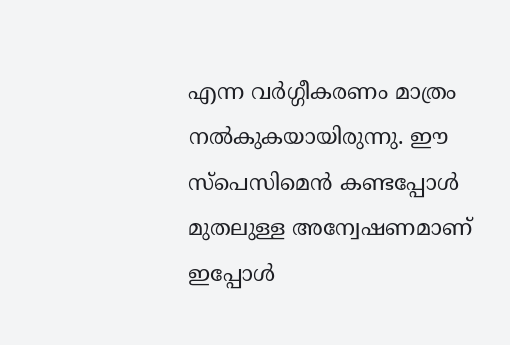എന്ന വര്‍‌ഗ്ഗീകരണം മാത്രം നല്‍കുകയായിരുന്നു. ഈ സ്പെസിമെന്‍ കണ്ടപ്പോള്‍ മുതലുള്ള അന്വേഷണമാണ് ഇപ്പോള്‍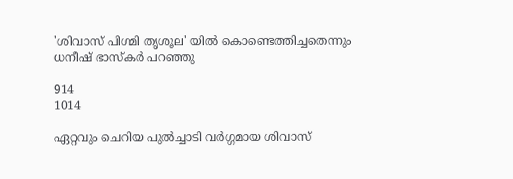'ശിവാസ് പിഗ്മി തൃശൂല' യില്‍ കൊണ്ടെത്തിച്ചതെന്നും ധനീഷ് ഭാസ്കര്‍ പറഞ്ഞു

914
1014

ഏറ്റവും ചെറിയ പുല്‍ച്ചാടി വര്‍ഗ്ഗമായ ശിവാസ്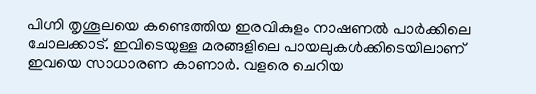പിഗ്നി തൃശൂലയെ കണ്ടെത്തിയ ഇരവികുളം നാഷണല്‍ പാര്‍ക്കിലെ ചോലക്കാട്. ഇവിടെയുള്ള മരങ്ങളിലെ പായലുകള്‍ക്കിടെയിലാണ് ഇവയെ സാധാരണ കാണാര്‍. വളരെ ചെറിയ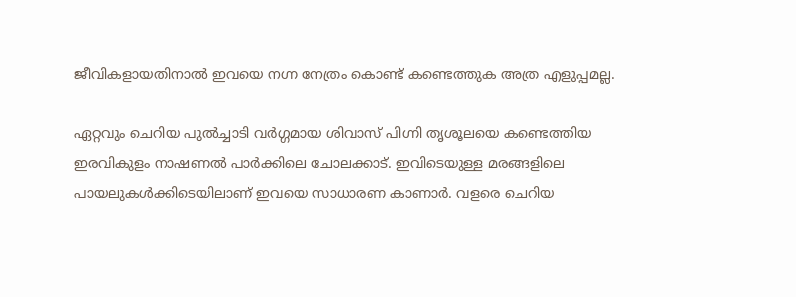ജീവികളായതിനാല്‍ ഇവയെ നഗ്ന നേത്രം കൊണ്ട് കണ്ടെത്തുക അത്ര എളുപ്പമല്ല.

ഏറ്റവും ചെറിയ പുല്‍ച്ചാടി വര്‍ഗ്ഗമായ ശിവാസ് പിഗ്നി തൃശൂലയെ കണ്ടെത്തിയ ഇരവികുളം നാഷണല്‍ പാര്‍ക്കിലെ ചോലക്കാട്. ഇവിടെയുള്ള മരങ്ങളിലെ പായലുകള്‍ക്കിടെയിലാണ് ഇവയെ സാധാരണ കാണാര്‍. വളരെ ചെറിയ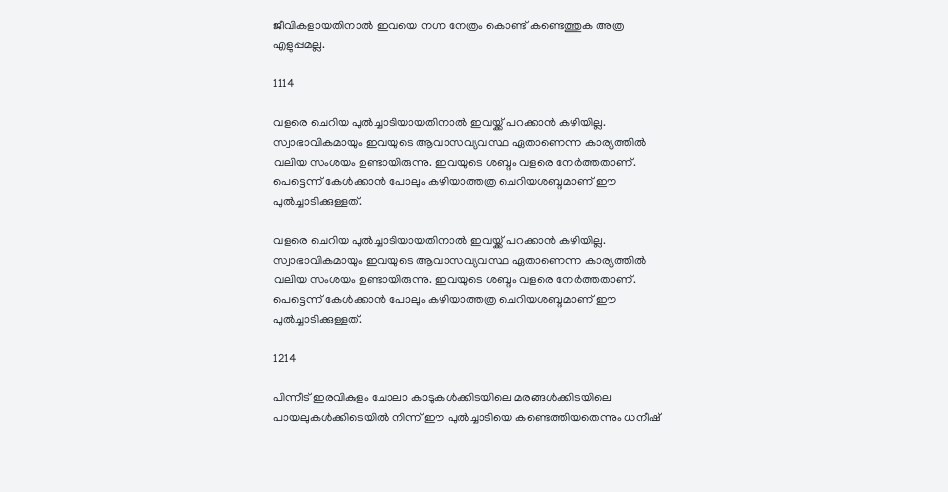ജീവികളായതിനാല്‍ ഇവയെ നഗ്ന നേത്രം കൊണ്ട് കണ്ടെത്തുക അത്ര എളുപ്പമല്ല.

1114

വളരെ ചെറിയ പുല്‍ച്ചാടിയായതിനാല്‍ ഇവയ്ക്ക് പറക്കാന്‍ കഴിയില്ല. സ്വാഭാവികമായും ഇവയുടെ ആവാസവ്യവസ്ഥ ഏതാണെന്ന കാര്യത്തില്‍ വലിയ സംശയം ഉണ്ടായിരുന്നു. ഇവയുടെ ശബ്ദം വളരെ നേര്‍ത്തതാണ്. പെട്ടെന്ന് കേള്‍ക്കാന്‍ പോലും കഴിയാത്തത്ര ചെറിയശബ്ദമാണ് ഈ പുല്‍ച്ചാടിക്കുള്ളത്.

വളരെ ചെറിയ പുല്‍ച്ചാടിയായതിനാല്‍ ഇവയ്ക്ക് പറക്കാന്‍ കഴിയില്ല. സ്വാഭാവികമായും ഇവയുടെ ആവാസവ്യവസ്ഥ ഏതാണെന്ന കാര്യത്തില്‍ വലിയ സംശയം ഉണ്ടായിരുന്നു. ഇവയുടെ ശബ്ദം വളരെ നേര്‍ത്തതാണ്. പെട്ടെന്ന് കേള്‍ക്കാന്‍ പോലും കഴിയാത്തത്ര ചെറിയശബ്ദമാണ് ഈ പുല്‍ച്ചാടിക്കുള്ളത്.

1214

പിന്നീട് ഇരവികുളം ചോലാ കാടുകള്‍ക്കിടയിലെ മരങ്ങള്‍ക്കിടയിലെ പായലുകള്‍ക്കിടെയില്‍ നിന്ന് ഈ പുല്‍ച്ചാടിയെ കണ്ടെത്തിയതെന്നും ധനീഷ്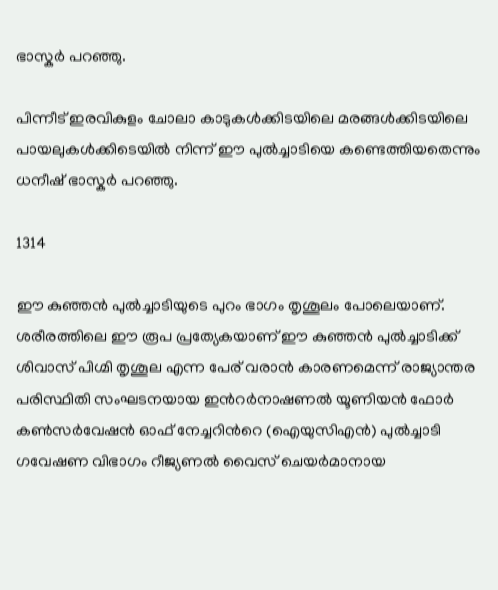ഭാസ്കര്‍ പറഞ്ഞു.

പിന്നീട് ഇരവികുളം ചോലാ കാടുകള്‍ക്കിടയിലെ മരങ്ങള്‍ക്കിടയിലെ പായലുകള്‍ക്കിടെയില്‍ നിന്ന് ഈ പുല്‍ച്ചാടിയെ കണ്ടെത്തിയതെന്നും ധനീഷ് ഭാസ്കര്‍ പറഞ്ഞു.

1314

ഈ കുഞ്ഞന്‍ പുല്‍ച്ചാടിയുടെ പുറം ഭാഗം തൃശൂലം പോലെയാണ്. ശരീരത്തിലെ ഈ രൂപ പ്രത്യേകയാണ് ഈ കുഞ്ഞന്‍ പുല്‍ച്ചാടിക്ക് ശിവാസ് പിഗ്മി തൃശൂല എന്ന പേര് വരാന്‍ കാരണമെന്ന് രാജ്യാന്തര പരിസ്ഥിതി സംഘടനയായ ഇന്‍റര്‍നാഷണല്‍ യൂണിയന്‍ ഫോര്‍ കണ്‍സര്‍വേഷന്‍ ഓഫ് നേച്ചറിന്‍റെ (ഐയുസിഎന്‍) പുല്‍ച്ചാടി ഗവേഷണ വിഭാഗം റീജ്യണല്‍ വൈസ് ചെയര്‍മാനായ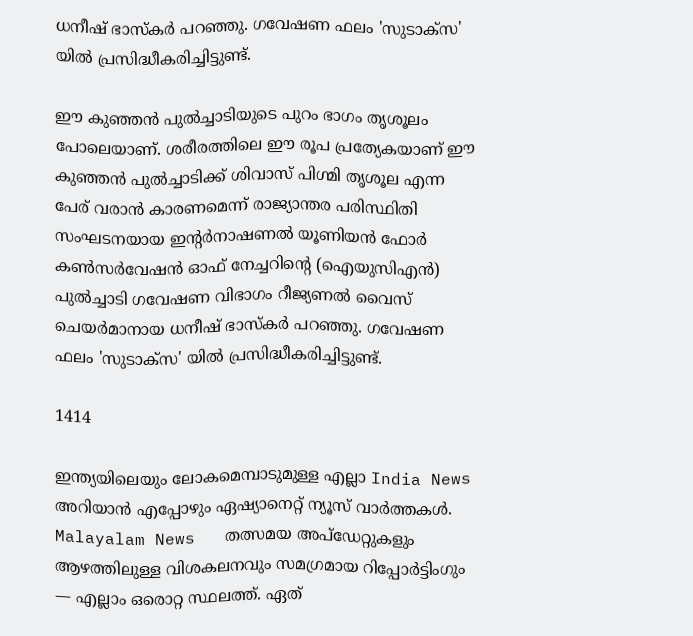ധനീഷ് ഭാസ്കര്‍ പറഞ്ഞു. ഗവേഷണ ഫലം 'സുടാക്സ' യില്‍ പ്രസിദ്ധീകരിച്ചിട്ടുണ്ട്.

ഈ കുഞ്ഞന്‍ പുല്‍ച്ചാടിയുടെ പുറം ഭാഗം തൃശൂലം പോലെയാണ്. ശരീരത്തിലെ ഈ രൂപ പ്രത്യേകയാണ് ഈ കുഞ്ഞന്‍ പുല്‍ച്ചാടിക്ക് ശിവാസ് പിഗ്മി തൃശൂല എന്ന പേര് വരാന്‍ കാരണമെന്ന് രാജ്യാന്തര പരിസ്ഥിതി സംഘടനയായ ഇന്‍റര്‍നാഷണല്‍ യൂണിയന്‍ ഫോര്‍ കണ്‍സര്‍വേഷന്‍ ഓഫ് നേച്ചറിന്‍റെ (ഐയുസിഎന്‍) പുല്‍ച്ചാടി ഗവേഷണ വിഭാഗം റീജ്യണല്‍ വൈസ് ചെയര്‍മാനായ ധനീഷ് ഭാസ്കര്‍ പറഞ്ഞു. ഗവേഷണ ഫലം 'സുടാക്സ' യില്‍ പ്രസിദ്ധീകരിച്ചിട്ടുണ്ട്.

1414

ഇന്ത്യയിലെയും ലോകമെമ്പാടുമുള്ള എല്ലാ India News അറിയാൻ എപ്പോഴും ഏഷ്യാനെറ്റ് ന്യൂസ് വാർത്തകൾ. Malayalam News   തത്സമയ അപ്‌ഡേറ്റുകളും ആഴത്തിലുള്ള വിശകലനവും സമഗ്രമായ റിപ്പോർട്ടിംഗും — എല്ലാം ഒരൊറ്റ സ്ഥലത്ത്. ഏത്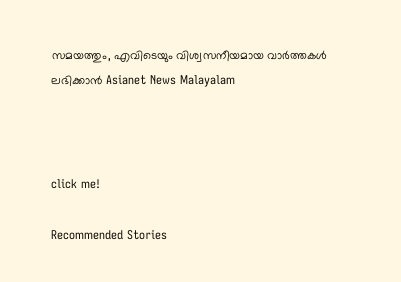സമയത്തും, എവിടെയും വിശ്വസനീയമായ വാർത്തകൾ ലഭിക്കാൻ Asianet News Malayalam



click me!

Recommended Stories